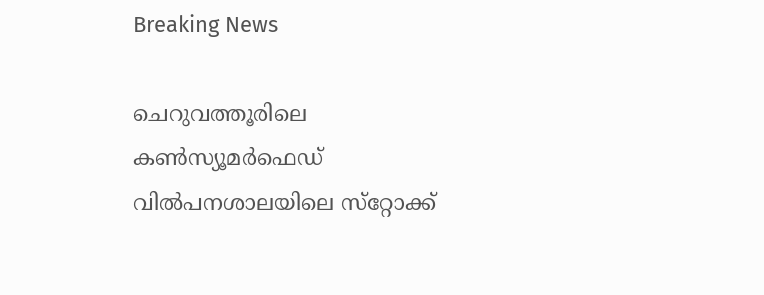Breaking News

ചെറുവത്തൂരിലെ കൺസ്യൂമർഫെഡ് വിൽപനശാലയിലെ സ്‌റ്റോക്ക്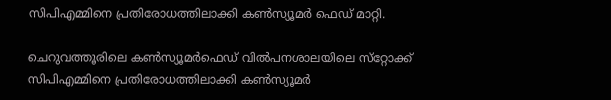സിപിഎമ്മിനെ പ്രതിരോധത്തിലാക്കി കൺസ്യൂമർ ഫെഡ് മാറ്റി.

ചെറുവത്തൂരിലെ കൺസ്യൂമർഫെഡ് വിൽപനശാലയിലെ സ്‌റ്റോക്ക് സിപിഎമ്മിനെ പ്രതിരോധത്തിലാക്കി കൺസ്യൂമർ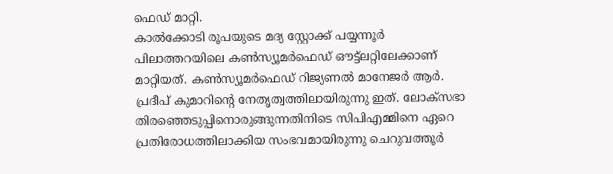ഫെഡ് മാറ്റി.
കാൽക്കോടി രൂപയുടെ മദ്യ സ്റ്റോക്ക് പയ്യന്നൂർ പിലാത്തറയിലെ കൺസ്യൂമർഫെഡ് ഔട്ട്ലറ്റിലേക്കാണ് മാറ്റിയത്. കൺസ്യൂമർഫെഡ് റിജ്യണൽ മാനേജർ ആർ. പ്രദീപ് കുമാറിന്റെ നേതൃത്വത്തിലായിരുന്നു ഇത്. ലോക്സഭാ തിരഞ്ഞെടുപ്പിനൊരുങ്ങുന്നതിനിടെ സിപിഎമ്മിനെ ഏറെ പ്രതിരോധത്തിലാക്കിയ സംഭവമായിരുന്നു ചെറുവത്തൂർ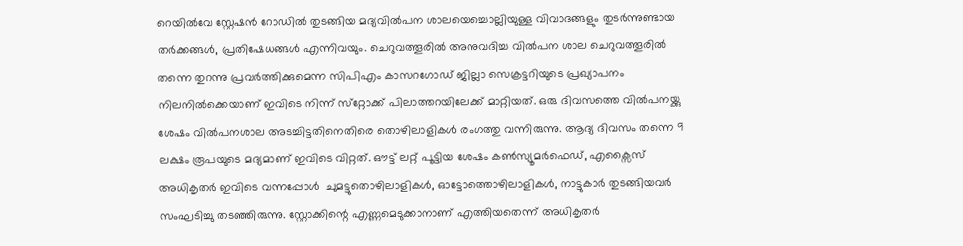റെയിൽവേ സ്റ്റേഷൻ റോഡിൽ തുടങ്ങിയ മദ്യവിൽപന ശാലയെച്ചൊല്ലിയുള്ള വിവാദങ്ങളും തുടർന്നുണ്ടായ തർക്കങ്ങൾ, പ്രതിഷേധങ്ങൾ എന്നിവയും. ചെറുവത്തൂരിൽ അനുവദിച്ച വിൽപന ശാല ചെറുവത്തൂരിൽ തന്നെ തുറന്നു പ്രവർത്തിക്കുമെന്ന സിപിഎം കാസറഗോഡ് ജില്ലാ സെക്രട്ടറിയുടെ പ്രഖ്യാപനം നിലനിൽക്കെയാണ് ഇവിടെ നിന്ന് സ്‌റ്റോക്ക് പിലാത്തറയിലേക്ക് മാറ്റിയത്. ഒരു ദിവസത്തെ വിൽപനയ്ക്കു ശേഷം വിൽപനശാല അടച്ചിട്ടതിനെതിരെ തൊഴിലാളികൾ രംഗത്തു വന്നിരുന്നു. ആദ്യ ദിവസം തന്നെ 9 ലക്ഷം രൂപയുടെ മദ്യമാണ് ഇവിടെ വിറ്റത്. ഔട്ട് ലറ്റ് പൂട്ടിയ ശേഷം കൺസ്യൂമർഫെഡ്, എക്സൈസ് അധികൃതർ ഇവിടെ വന്നപ്പോൾ  ചുമട്ടുതൊഴിലാളികൾ, ഓട്ടോത്തൊഴിലാളികൾ, നാട്ടുകാർ തുടങ്ങിയവർ സംഘടിച്ചു തടഞ്ഞിരുന്നു. സ്റ്റോക്കിന്റെ എണ്ണമെടുക്കാനാണ് എത്തിയതെന്ന് അധികൃതർ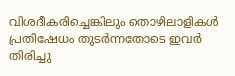വിശദീകരിച്ചെങ്കിലും തൊഴിലാളികൾ പ്രതിഷേധം തുടർന്നതോടെ ഇവർ തിരിച്ചു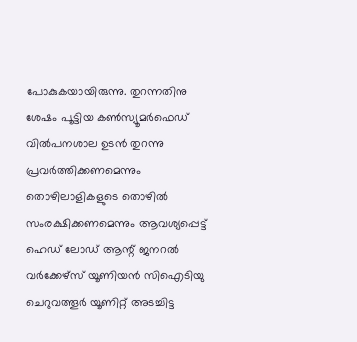പോകുകയായിരുന്നു. തുറന്നതിനു ശേഷം പൂട്ടിയ കൺസ്യൂമർഫെഡ് വിൽപനശാല ഉടൻ തുറന്നു പ്രവർത്തിക്കണമെന്നും തൊഴിലാളികളുടെ തൊഴിൽ സംരക്ഷിക്കണമെന്നും ആവശ്യപ്പെട്ട് ഹെഡ് ലോഡ് ആന്റ് ജനറൽ വർക്കേഴ്സ് യൂണിയൻ സിഐടിയു ചെറുവത്തൂർ യൂണിറ്റ് അടച്ചിട്ട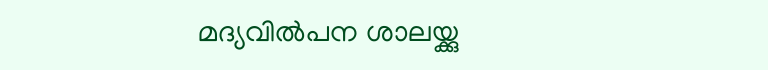മദ്യവിൽപന ശാലയ്ക്കു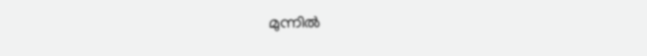മുന്നിൽ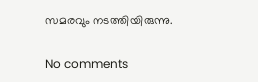സമരവും നടത്തിയിരുന്നു.

No comments